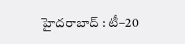హైదరాబాద్ : టీ–20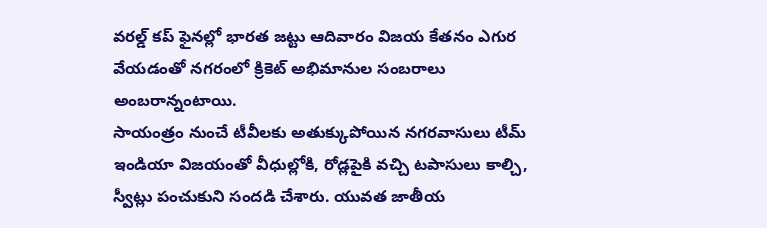వరల్డ్ కప్ ఫైనల్లో భారత జట్టు ఆదివారం విజయ కేతనం ఎగుర వేయడంతో నగరంలో క్రికెట్ అభిమానుల సంబరాలు అంబరాన్నంటాయి.
సాయంత్రం నుంచే టీవీలకు అతుక్కుపోయిన నగరవాసులు టీమ్ ఇండియా విజయంతో వీధుల్లోకి, రోడ్లపైకి వచ్చి టపాసులు కాల్చి, స్వీట్లు పంచుకుని సందడి చేశారు. యువత జాతీయ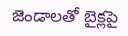జెండాలతో బైక్లపై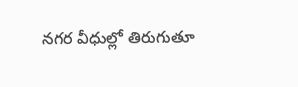నగర వీధుల్లో తిరుగుతూ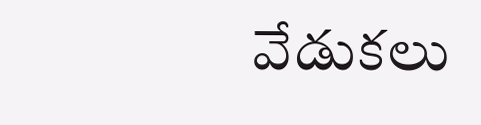వేడుకలు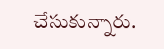చేసుకున్నారు.